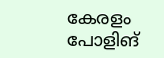കേരളം പോളിങ്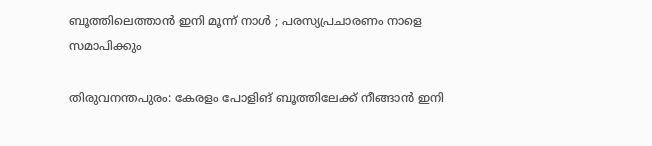ബൂത്തിലെത്താൻ ഇനി മൂന്ന് നാൾ ; പരസ്യപ്രചാരണം നാളെ സമാപിക്കും

തിരുവനന്തപുരം: കേരളം പോളിങ് ബൂത്തിലേക്ക് നീങ്ങാൻ ഇനി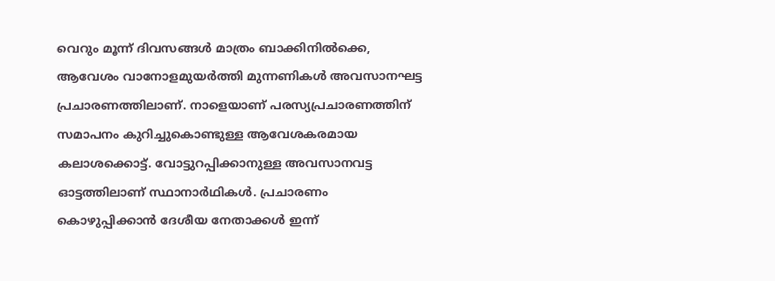വെറും മൂന്ന് ദിവസങ്ങൾ മാത്രം ബാക്കിനിൽക്കെ, ആവേശം വാനോളമുയർത്തി മുന്നണികൾ അവസാനഘട്ട പ്രചാരണത്തിലാണ്. നാളെയാണ് പരസ്യപ്രചാരണത്തിന് സമാപനം കുറിച്ചുകൊണ്ടുള്ള ആവേശകരമായ കലാശക്കൊട്ട്. വോട്ടുറപ്പിക്കാനുള്ള അവസാനവട്ട ഓട്ടത്തിലാണ് സ്ഥാനാർഥികൾ. പ്രചാരണം കൊഴുപ്പിക്കാൻ ദേശീയ നേതാക്കൾ ഇന്ന്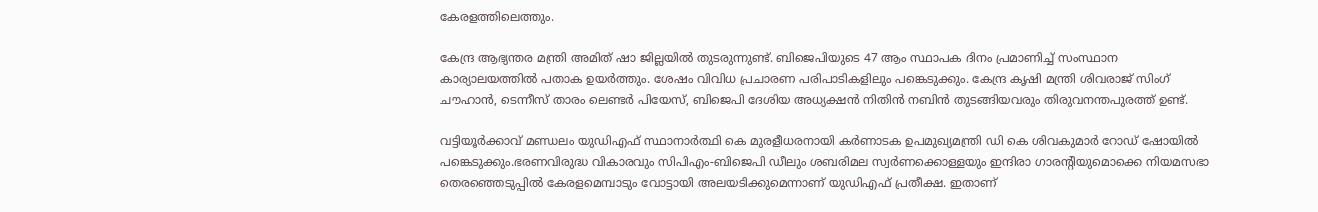കേരളത്തിലെത്തും.

കേന്ദ്ര ആഭ്യന്തര മന്ത്രി അമിത് ഷാ ജില്ലയിൽ തുടരുന്നുണ്ട്. ബിജെപിയുടെ 47 ആം സ്ഥാപക ദിനം പ്രമാണിച്ച് സംസ്ഥാന കാര്യാലയത്തിൽ പതാക ഉയർത്തും. ശേഷം വിവിധ പ്രചാരണ പരിപാടികളിലും പങ്കെടുക്കും. കേന്ദ്ര കൃഷി മന്ത്രി ശിവരാജ് സിംഗ് ചൗഹാൻ, ടെന്നീസ് താരം ലെണ്ടർ പിയേസ്, ബിജെപി ദേശിയ അധ്യക്ഷൻ നിതിൻ നബിൻ തുടങ്ങിയവരും തിരുവനന്തപുരത്ത് ഉണ്ട്.

വട്ടിയൂർക്കാവ് മണ്ഡലം യുഡിഎഫ് സ്ഥാനാർത്ഥി കെ മുരളീധരനായി കര്‍ണാടക ഉപമുഖ്യമന്ത്രി ഡി കെ ശിവകുമാർ റോഡ് ഷോയിൽ പങ്കെടുക്കും.ഭരണവിരുദ്ധ വികാരവും സിപിഎം-ബിജെപി ഡീലും ശബരിമല സ്വർണക്കൊള്ളയും ഇന്ദിരാ ഗാരന്‍റിയുമൊക്കെ നിയമസഭാ തെരഞ്ഞെടുപ്പിൽ കേരളമെമ്പാടും വോട്ടായി അലയടിക്കുമെന്നാണ് യുഡിഎഫ് പ്രതീക്ഷ. ഇതാണ്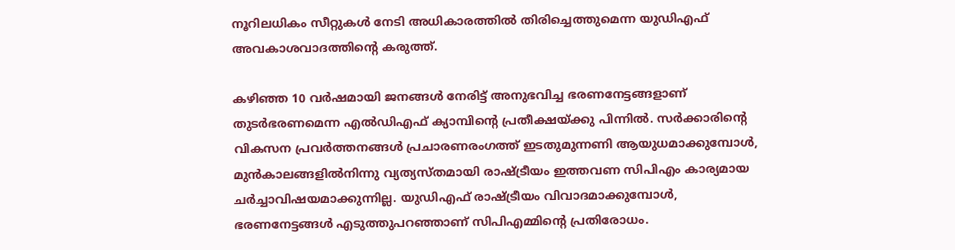നൂറിലധികം സീറ്റുകൾ നേടി അധികാരത്തിൽ തിരിച്ചെത്തുമെന്ന യുഡിഎഫ് അവകാശവാദത്തിന്‍റെ കരുത്ത്.

കഴിഞ്ഞ 10 വർഷമായി ജനങ്ങൾ നേരിട്ട് അനുഭവിച്ച ഭരണനേട്ടങ്ങളാണ് തുടർഭരണമെന്ന എൽഡിഎഫ് ക്യാമ്പിന്‍റെ പ്രതീക്ഷയ്ക്കു പിന്നിൽ. സർക്കാരിന്‍റെ വികസന പ്രവർത്തനങ്ങൾ പ്രചാരണരംഗത്ത് ഇടതുമുന്നണി ആയുധമാക്കുമ്പോൾ, മുൻകാലങ്ങളിൽനിന്നു വ്യത്യസ്തമായി രാഷ്‌ട്രീയം ഇത്തവണ സിപിഎം കാര്യമായ ചർച്ചാവിഷയമാക്കുന്നില്ല. യുഡിഎഫ് രാഷ്‌ട്രീയം വിവാദമാക്കുമ്പോൾ, ഭരണനേട്ടങ്ങൾ എടുത്തുപറഞ്ഞാണ് സിപിഎമ്മിന്‍റെ പ്രതിരോധം.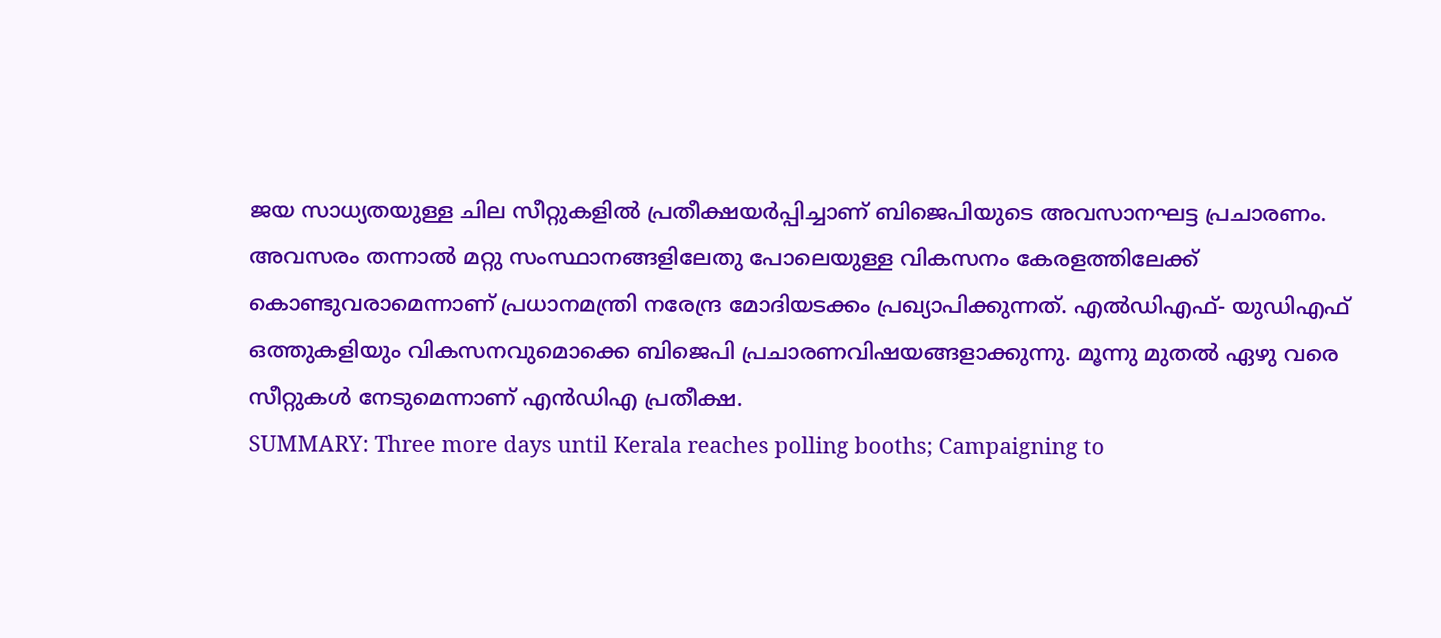ജയ സാധ്യതയുള്ള ചില സീറ്റുകളിൽ പ്രതീക്ഷയർപ്പിച്ചാണ് ബിജെപിയുടെ അവസാനഘട്ട പ്രചാരണം. അവസരം തന്നാൽ മറ്റു സംസ്ഥാനങ്ങളിലേതു പോലെയുള്ള വികസനം കേരളത്തിലേക്ക് കൊണ്ടുവരാമെന്നാണ് പ്രധാനമന്ത്രി നരേന്ദ്ര മോദിയടക്കം പ്രഖ്യാപിക്കുന്നത്. എൽഡിഎഫ്- യുഡിഎഫ് ഒത്തുകളിയും വികസനവുമൊക്കെ ബിജെപി പ്രചാരണവിഷയങ്ങളാക്കുന്നു. മൂന്നു മുതൽ ഏഴു വരെ സീറ്റുകൾ നേടുമെന്നാണ് എൻഡിഎ പ്രതീക്ഷ.
SUMMARY: Three more days until Kerala reaches polling booths; Campaigning to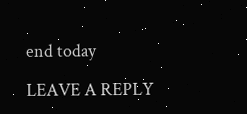end today

LEAVE A REPLY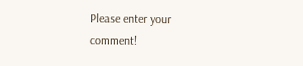Please enter your comment!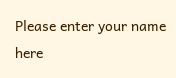Please enter your name here